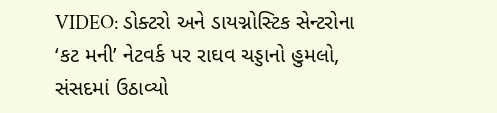VIDEO: ડોક્ટરો અને ડાયગ્નોસ્ટિક સેન્ટરોના ‘કટ મની’ નેટવર્ક પર રાઘવ ચડ્ડાનો હુમલો, સંસદમાં ઉઠાવ્યો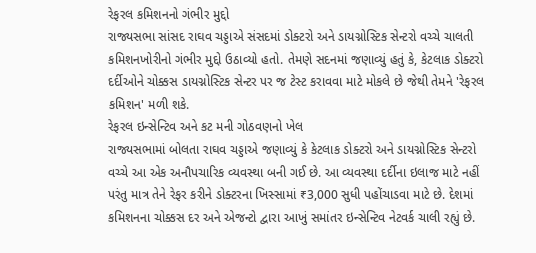રેફરલ કમિશનનો ગંભીર મુદ્દો
રાજ્યસભા સાંસદ રાઘવ ચડ્ડાએ સંસદમાં ડોક્ટરો અને ડાયગ્નોસ્ટિક સેન્ટરો વચ્ચે ચાલતી કમિશનખોરીનો ગંભીર મુદ્દો ઉઠાવ્યો હતો. તેમણે સદનમાં જણાવ્યું હતું કે, કેટલાક ડોક્ટરો દર્દીઓને ચોક્કસ ડાયગ્નોસ્ટિક સેન્ટર પર જ ટેસ્ટ કરાવવા માટે મોકલે છે જેથી તેમને 'રેફરલ કમિશન' મળી શકે.
રેફરલ ઇન્સેન્ટિવ અને કટ મની ગોઠવણનો ખેલ
રાજ્યસભામાં બોલતા રાઘવ ચડ્ડાએ જણાવ્યું કે કેટલાક ડોક્ટરો અને ડાયગ્નોસ્ટિક સેન્ટરો વચ્ચે આ એક અનૌપચારિક વ્યવસ્થા બની ગઈ છે. આ વ્યવસ્થા દર્દીના ઇલાજ માટે નહીં પરંતુ માત્ર તેને રેફર કરીને ડોક્ટરના ખિસ્સામાં ₹3,000 સુધી પહોંચાડવા માટે છે. દેશમાં કમિશનના ચોક્કસ દર અને એજન્ટો દ્વારા આખું સમાંતર ઇન્સેન્ટિવ નેટવર્ક ચાલી રહ્યું છે.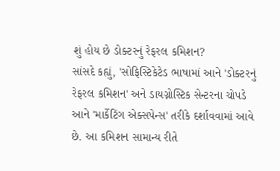શું હોય છે ડોક્ટરનું રેફરલ કમિશન?
સાંસદે કહ્યું, 'સોફિસ્ટિકેટેડ ભાષામાં આને 'ડોક્ટરનું રેફરલ કમિશન' અને ડાયગ્નોસ્ટિક સેન્ટરના ચોપડે આને 'માર્કેટિંગ એક્સપેન્સ' તરીકે દર્શાવવામાં આવે છે. આ કમિશન સામાન્ય રીતે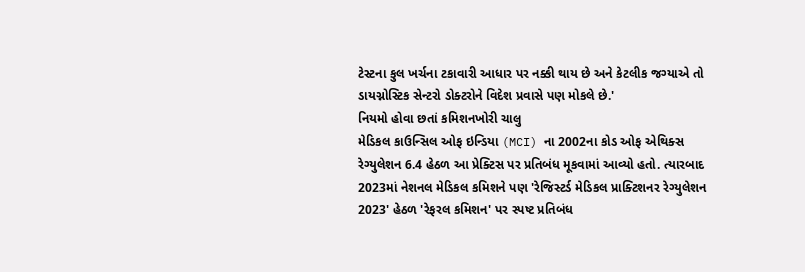ટેસ્ટના કુલ ખર્ચના ટકાવારી આધાર પર નક્કી થાય છે અને કેટલીક જગ્યાએ તો ડાયગ્નોસ્ટિક સેન્ટરો ડોક્ટરોને વિદેશ પ્રવાસે પણ મોકલે છે.'
નિયમો હોવા છતાં કમિશનખોરી ચાલુ
મેડિકલ કાઉન્સિલ ઓફ ઇન્ડિયા (MCI) ના 2002ના કોડ ઓફ એથિક્સ રેગ્યુલેશન 6.4 હેઠળ આ પ્રેક્ટિસ પર પ્રતિબંધ મૂકવામાં આવ્યો હતો. ત્યારબાદ 2023માં નેશનલ મેડિકલ કમિશને પણ 'રેજિસ્ટર્ડ મેડિકલ પ્રાક્ટિશનર રેગ્યુલેશન 2023' હેઠળ 'રેફરલ કમિશન' પર સ્પષ્ટ પ્રતિબંધ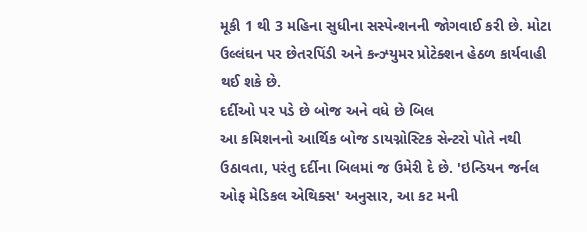મૂકી 1 થી 3 મહિના સુધીના સસ્પેન્શનની જોગવાઈ કરી છે. મોટા ઉલ્લંઘન પર છેતરપિંડી અને કન્ઝ્યુમર પ્રોટેક્શન હેઠળ કાર્યવાહી થઈ શકે છે.
દર્દીઓ પર પડે છે બોજ અને વધે છે બિલ
આ કમિશનનો આર્થિક બોજ ડાયગ્નોસ્ટિક સેન્ટરો પોતે નથી ઉઠાવતા, પરંતુ દર્દીના બિલમાં જ ઉમેરી દે છે. 'ઇન્ડિયન જર્નલ ઓફ મેડિકલ એથિક્સ' અનુસાર, આ કટ મની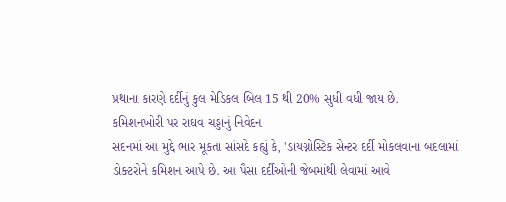પ્રથાના કારણે દર્દીનું કુલ મેડિકલ બિલ 15 થી 20% સુધી વધી જાય છે.
કમિશનખોરી પર રાઘવ ચડ્ડાનું નિવેદન
સદનમાં આ મુદ્દે ભાર મૂકતા સાંસદે કહ્યું કે, 'ડાયગ્નોસ્ટિક સેન્ટર દર્દી મોકલવાના બદલામાં ડોક્ટરોને કમિશન આપે છે. આ પૈસા દર્દીઓની જેબમાંથી લેવામાં આવે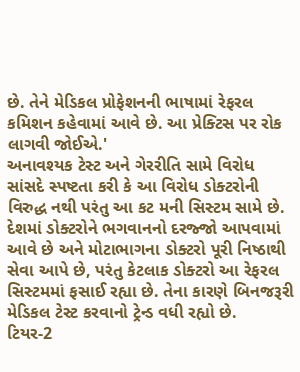છે. તેને મેડિકલ પ્રોફેશનની ભાષામાં રેફરલ કમિશન કહેવામાં આવે છે. આ પ્રેક્ટિસ પર રોક લાગવી જોઈએ.'
અનાવશ્યક ટેસ્ટ અને ગેરરીતિ સામે વિરોધ
સાંસદે સ્પષ્ટતા કરી કે આ વિરોધ ડોક્ટરોની વિરુદ્ધ નથી પરંતુ આ કટ મની સિસ્ટમ સામે છે. દેશમાં ડોક્ટરોને ભગવાનનો દરજ્જો આપવામાં આવે છે અને મોટાભાગના ડોક્ટરો પૂરી નિષ્ઠાથી સેવા આપે છે, પરંતુ કેટલાક ડોક્ટરો આ રેફરલ સિસ્ટમમાં ફસાઈ રહ્યા છે. તેના કારણે બિનજરૂરી મેડિકલ ટેસ્ટ કરવાનો ટ્રેન્ડ વધી રહ્યો છે.
ટિયર-2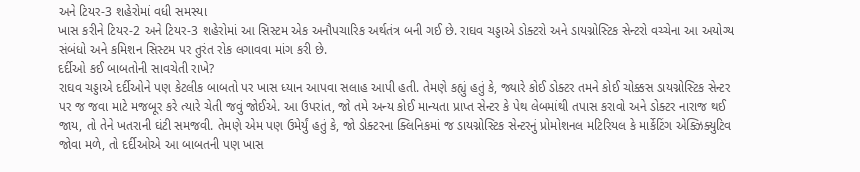અને ટિયર-3 શહેરોમાં વધી સમસ્યા
ખાસ કરીને ટિયર-2 અને ટિયર-3 શહેરોમાં આ સિસ્ટમ એક અનૌપચારિક અર્થતંત્ર બની ગઈ છે. રાઘવ ચડ્ડાએ ડોક્ટરો અને ડાયગ્નોસ્ટિક સેન્ટરો વચ્ચેના આ અયોગ્ય સંબંધો અને કમિશન સિસ્ટમ પર તુરંત રોક લગાવવા માંગ કરી છે.
દર્દીઓ કઈ બાબતોની સાવચેતી રાખે?
રાઘવ ચડ્ડાએ દર્દીઓને પણ કેટલીક બાબતો પર ખાસ ધ્યાન આપવા સલાહ આપી હતી. તેમણે કહ્યું હતું કે, જ્યારે કોઈ ડોક્ટર તમને કોઈ ચોક્કસ ડાયગ્નોસ્ટિક સેન્ટર પર જ જવા માટે મજબૂર કરે ત્યારે ચેતી જવું જોઈએ. આ ઉપરાંત, જો તમે અન્ય કોઈ માન્યતા પ્રાપ્ત સેન્ટર કે પેથ લેબમાંથી તપાસ કરાવો અને ડોક્ટર નારાજ થઈ જાય, તો તેને ખતરાની ઘંટી સમજવી. તેમણે એમ પણ ઉમેર્યું હતું કે, જો ડોક્ટરના ક્લિનિકમાં જ ડાયગ્નોસ્ટિક સેન્ટરનું પ્રોમોશનલ મટિરિયલ કે માર્કેટિંગ એક્ઝિક્યુટિવ જોવા મળે, તો દર્દીઓએ આ બાબતની પણ ખાસ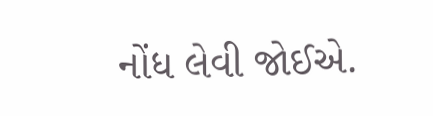નોંધ લેવી જોઈએ.